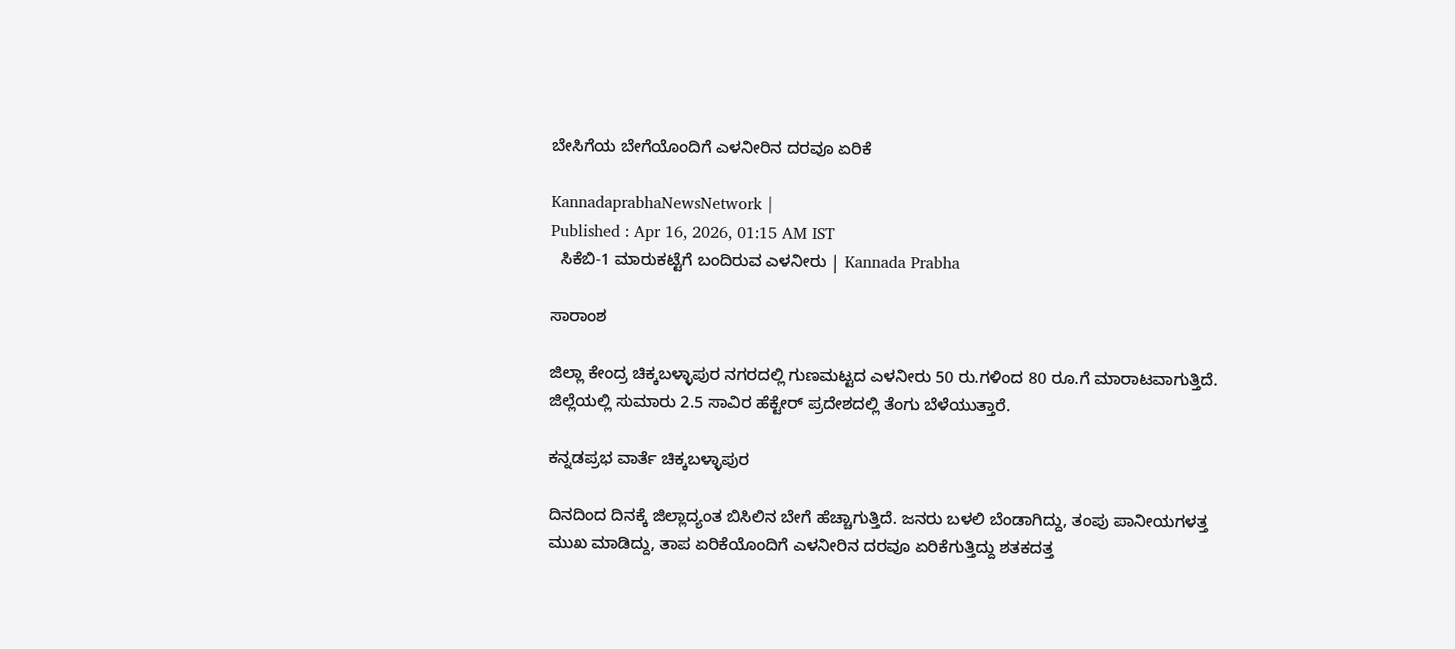ಬೇಸಿಗೆಯ ಬೇಗೆಯೊಂದಿಗೆ ಎಳನೀರಿನ ದರವೂ ಏರಿಕೆ

KannadaprabhaNewsNetwork |
Published : Apr 16, 2026, 01:15 AM IST
  ಸಿಕೆಬಿ-1 ಮಾರುಕಟ್ಟೆಗೆ ಬಂದಿರುವ ಎಳನೀರು | Kannada Prabha

ಸಾರಾಂಶ

ಜಿಲ್ಲಾ ಕೇಂದ್ರ ಚಿಕ್ಕಬಳ್ಳಾಪುರ ನಗರದಲ್ಲಿ ಗುಣಮಟ್ಟದ ಎಳನೀರು 50 ರು.ಗಳಿಂದ 80 ರೂ.ಗೆ ಮಾರಾಟವಾಗುತ್ತಿದೆ. ಜಿಲ್ಲೆಯಲ್ಲಿ ಸುಮಾರು 2.5 ಸಾವಿರ ಹೆಕ್ಟೇ‌ರ್ ಪ್ರದೇಶದಲ್ಲಿ ತೆಂಗು ಬೆಳೆಯುತ್ತಾರೆ.

ಕನ್ನಡಪ್ರಭ ವಾರ್ತೆ ಚಿಕ್ಕಬಳ್ಳಾಪುರ

ದಿನದಿಂದ ದಿನಕ್ಕೆ ಜಿಲ್ಲಾದ್ಯಂತ ಬಿಸಿಲಿನ ಬೇಗೆ ಹೆಚ್ಚಾಗುತ್ತಿದೆ. ಜನರು ಬಳಲಿ ಬೆಂಡಾಗಿದ್ದು, ತಂಪು ಪಾನೀಯಗಳತ್ತ ಮುಖ ಮಾಡಿದ್ದು, ತಾಪ ಏರಿಕೆಯೊಂದಿಗೆ ಎಳನೀರಿನ ದರವೂ ಏರಿಕೆಗುತ್ತಿದ್ದು ಶತಕದತ್ತ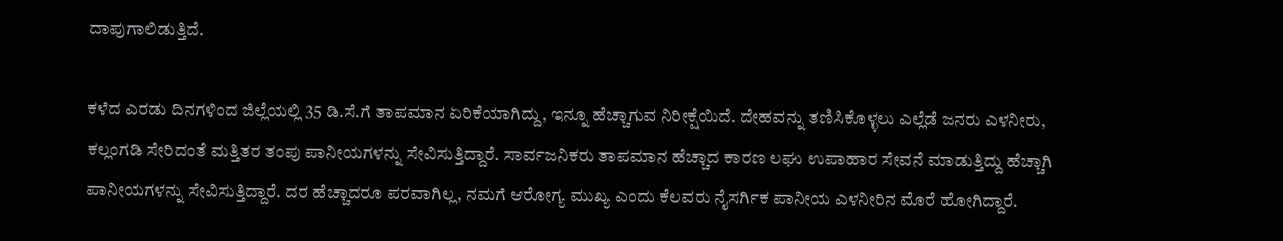ದಾಪುಗಾಲಿಡುತ್ತಿದೆ.

ಕಳೆದ ಎರಡು ದಿನಗಳಿಂದ ಜಿಲ್ಲೆಯಲ್ಲಿ 35 ಡಿ.ಸೆ.ಗೆ ತಾಪಮಾನ ಏರಿಕೆಯಾಗಿದ್ದು, ಇನ್ನೂ ಹೆಚ್ಚಾಗುವ ನಿರೀಕ್ಷೆಯಿದೆ. ದೇಹವನ್ನು ತಣಿಸಿಕೊಳ್ಳಲು ಎಲ್ಲೆಡೆ ಜನರು ಎಳನೀರು, ಕಲ್ಲಂಗಡಿ ಸೇರಿದಂತೆ ಮತ್ತಿತರ ತಂಪು ಪಾನೀಯಗಳನ್ನು ಸೇವಿಸುತ್ತಿದ್ದಾರೆ. ಸಾರ್ವಜನಿಕರು ತಾಪಮಾನ ಹೆಚ್ಚಾದ ಕಾರಣ ಲಘು ಉಪಾಹಾರ ಸೇವನೆ ಮಾಡುತ್ತಿದ್ದು ಹೆಚ್ಚಾಗಿ ಪಾನೀಯಗಳನ್ನು ಸೇವಿಸುತ್ತಿದ್ದಾರೆ. ದರ ಹೆಚ್ಚಾದರೂ ಪರವಾಗಿಲ್ಲ, ನಮಗೆ ಆರೋಗ್ಯ ಮುಖ್ಯ ಎಂದು ಕೆಲವರು ನೈಸರ್ಗಿಕ ಪಾನೀಯ ಎಳನೀರಿನ ಮೊರೆ ಹೋಗಿದ್ದಾರೆ.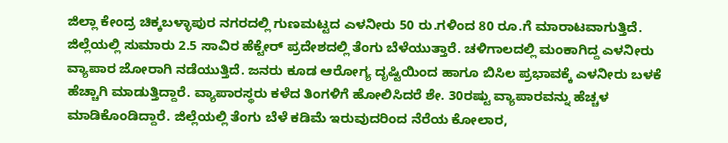ಜಿಲ್ಲಾ ಕೇಂದ್ರ ಚಿಕ್ಕಬಳ್ಳಾಪುರ ನಗರದಲ್ಲಿ ಗುಣಮಟ್ಟದ ಎಳನೀರು 50 ರು.ಗಳಿಂದ 80 ರೂ.ಗೆ ಮಾರಾಟವಾಗುತ್ತಿದೆ. ಜಿಲ್ಲೆಯಲ್ಲಿ ಸುಮಾರು 2.5 ಸಾವಿರ ಹೆಕ್ಟೇ‌ರ್ ಪ್ರದೇಶದಲ್ಲಿ ತೆಂಗು ಬೆಳೆಯುತ್ತಾರೆ. ಚಳಿಗಾಲದಲ್ಲಿ ಮಂಕಾಗಿದ್ದ ಎಳನೀರು ವ್ಯಾಪಾರ ಜೋರಾಗಿ ನಡೆಯುತ್ತಿದೆ. ಜನರು ಕೂಡ ಆರೋಗ್ಯ ದೃಷ್ಟಿಯಿಂದ ಹಾಗೂ ಬಿಸಿಲ ಪ್ರಭಾವಕ್ಕೆ ಎಳನೀರು ಬಳಕೆ ಹೆಚ್ಚಾಗಿ ಮಾಡುತ್ತಿದ್ದಾರೆ. ವ್ಯಾಪಾರಸ್ಥರು ಕಳೆದ ತಿಂಗಳಿಗೆ ಹೋಲಿಸಿದರೆ ಶೇ. 30ರಷ್ಟು ವ್ಯಾಪಾರವನ್ನು ಹೆಚ್ಚಳ ಮಾಡಿಕೊಂಡಿದ್ದಾರೆ. ಜಿಲ್ಲೆಯಲ್ಲಿ ತೆಂಗು ಬೆಳೆ ಕಡಿಮೆ ಇರುವುದರಿಂದ ನೆರೆಯ ಕೋಲಾರ,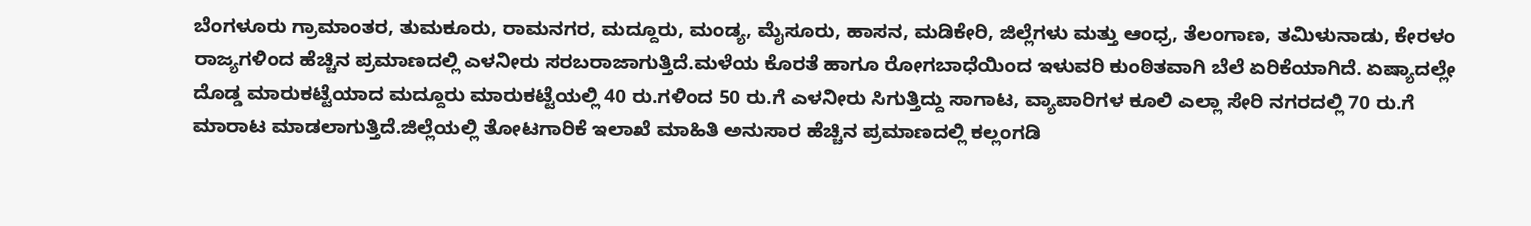ಬೆಂಗಳೂರು ಗ್ರಾಮಾಂತರ, ತುಮಕೂರು, ರಾಮನಗರ, ಮದ್ದೂರು, ಮಂಡ್ಯ, ಮೈಸೂರು, ಹಾಸನ, ಮಡಿಕೇರಿ, ಜಿಲ್ಲೆಗಳು ಮತ್ತು ಆಂಧ್ರ, ತೆಲಂಗಾಣ, ತಮಿಳುನಾಡು, ಕೇರಳಂ ರಾಜ್ಯಗಳಿಂದ ಹೆಚ್ಚಿನ ಪ್ರಮಾಣದಲ್ಲಿ ಎಳನೀರು ಸರಬರಾಜಾಗುತ್ತಿದೆ.ಮಳೆಯ ಕೊರತೆ ಹಾಗೂ ರೋಗಬಾಧೆಯಿಂದ ಇಳುವರಿ ಕುಂಠಿತವಾಗಿ ಬೆಲೆ ಏರಿಕೆಯಾಗಿದೆ. ಏಷ್ಯಾದಲ್ಲೇ ದೊಡ್ಡ ಮಾರುಕಟ್ಟೆಯಾದ ಮದ್ದೂರು ಮಾರುಕಟ್ಟೆಯಲ್ಲಿ 40 ರು.ಗಳಿಂದ 50 ರು.ಗೆ ಎಳನೀರು ಸಿಗುತ್ತಿದ್ದು ಸಾಗಾಟ, ವ್ಯಾಪಾರಿಗಳ ಕೂಲಿ ಎಲ್ಲಾ ಸೇರಿ ನಗರದಲ್ಲಿ 70 ರು.ಗೆ ಮಾರಾಟ ಮಾಡಲಾಗುತ್ತಿದೆ.ಜಿಲ್ಲೆಯಲ್ಲಿ ತೋಟಗಾರಿಕೆ ಇಲಾಖೆ ಮಾಹಿತಿ ಅನುಸಾರ ಹೆಚ್ಚಿನ ಪ್ರಮಾಣದಲ್ಲಿ ಕಲ್ಲಂಗಡಿ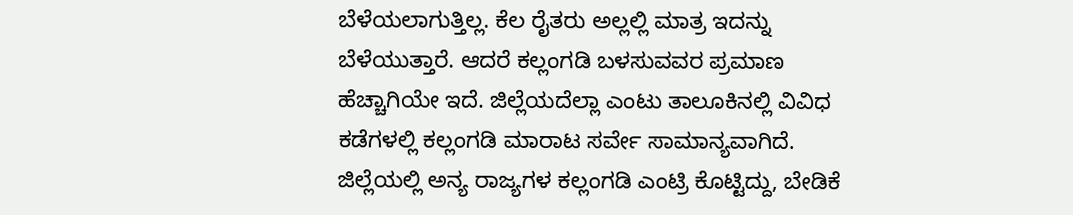ಬೆಳೆಯಲಾಗುತ್ತಿಲ್ಲ. ಕೆಲ ರೈತರು ಅಲ್ಲಲ್ಲಿ ಮಾತ್ರ ಇದನ್ನು ಬೆಳೆಯುತ್ತಾರೆ. ಆದರೆ ಕಲ್ಲಂಗಡಿ ಬಳಸುವವರ ಪ್ರಮಾಣ ಹೆಚ್ಚಾಗಿಯೇ ಇದೆ. ಜಿಲ್ಲೆಯದೆಲ್ಲಾ ಎಂಟು ತಾಲೂಕಿನಲ್ಲಿ ವಿವಿಧ ಕಡೆಗಳಲ್ಲಿ ಕಲ್ಲಂಗಡಿ ಮಾರಾಟ ಸರ್ವೇ ಸಾಮಾನ್ಯವಾಗಿದೆ. ಜಿಲ್ಲೆಯಲ್ಲಿ ಅನ್ಯ ರಾಜ್ಯಗಳ ಕಲ್ಲಂಗಡಿ ಎಂಟ್ರಿ ಕೊಟ್ಟಿದ್ದು, ಬೇಡಿಕೆ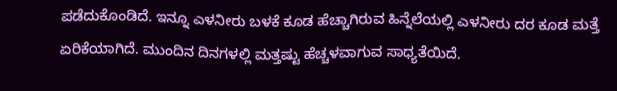ಪಡೆದುಕೊಂಡಿದೆ. ಇನ್ನೂ ಎಳನೀರು ಬಳಕೆ ಕೂಡ ಹೆಚ್ಚಾಗಿರುವ ಹಿನ್ನೆಲೆಯಲ್ಲಿ ಎಳನೀರು ದರ ಕೂಡ ಮತ್ತೆ ಏರಿಕೆಯಾಗಿದೆ. ಮುಂದಿನ ದಿನಗಳಲ್ಲಿ ಮತ್ತಷ್ಟು ಹೆಚ್ಚಳವಾಗುವ ಸಾಧ್ಯತೆಯಿದೆ.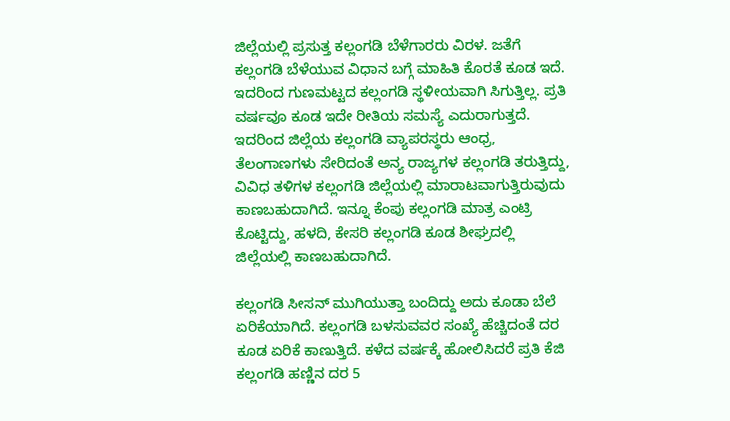ಜಿಲ್ಲೆಯಲ್ಲಿ ಪ್ರಸುತ್ತ ಕಲ್ಲಂಗಡಿ ಬೆಳೆಗಾರರು ವಿರಳ. ಜತೆಗೆ ಕಲ್ಲಂಗಡಿ ಬೆಳೆಯುವ ವಿಧಾನ ಬಗ್ಗೆ ಮಾಹಿತಿ ಕೊರತೆ ಕೂಡ ಇದೆ. ಇದರಿಂದ ಗುಣಮಟ್ಟದ ಕಲ್ಲಂಗಡಿ ಸ್ಥಳೀಯವಾಗಿ ಸಿಗುತ್ತಿಲ್ಲ. ಪ್ರತಿ ವರ್ಷವೂ ಕೂಡ ಇದೇ ರೀತಿಯ ಸಮಸ್ಯೆ ಎದುರಾಗುತ್ತದೆ. ಇದರಿಂದ ಜಿಲ್ಲೆಯ ಕಲ್ಲಂಗಡಿ ವ್ಯಾಪರಸ್ಥರು ಆಂಧ್ರ, ತೆಲಂಗಾಣಗಳು ಸೇರಿದಂತೆ ಅನ್ಯ ರಾಜ್ಯಗಳ ಕಲ್ಲಂಗಡಿ ತರುತ್ತಿದ್ದು, ವಿವಿಧ ತಳಿಗಳ ಕಲ್ಲಂಗಡಿ ಜಿಲ್ಲೆಯಲ್ಲಿ ಮಾರಾಟವಾಗುತ್ತಿರುವುದು ಕಾಣಬಹುದಾಗಿದೆ. ಇನ್ನೂ ಕೆಂಪು ಕಲ್ಲಂಗಡಿ ಮಾತ್ರ ಎಂಟ್ರಿ ಕೊಟ್ಟಿದ್ದು, ಹಳದಿ, ಕೇಸರಿ ಕಲ್ಲಂಗಡಿ ಕೂಡ ಶೀಘ್ರದಲ್ಲಿ ಜಿಲ್ಲೆಯಲ್ಲಿ ಕಾಣಬಹುದಾಗಿದೆ.

ಕಲ್ಲಂಗಡಿ ಸೀಸನ್‌ ಮುಗಿಯುತ್ತಾ ಬಂದಿದ್ದು ಅದು ಕೂಡಾ ಬೆಲೆ ಏರಿಕೆಯಾಗಿದೆ. ಕಲ್ಲಂಗಡಿ ಬಳಸುವವರ ಸಂಖ್ಯೆ ಹೆಚ್ಚಿದಂತೆ ದರ ಕೂಡ ಏರಿಕೆ ಕಾಣುತ್ತಿದೆ. ಕಳೆದ ವರ್ಷಕ್ಕೆ ಹೋಲಿಸಿದರೆ ಪ್ರತಿ ಕೆಜಿ ಕಲ್ಲಂಗಡಿ ಹಣ್ಣಿನ ದರ 5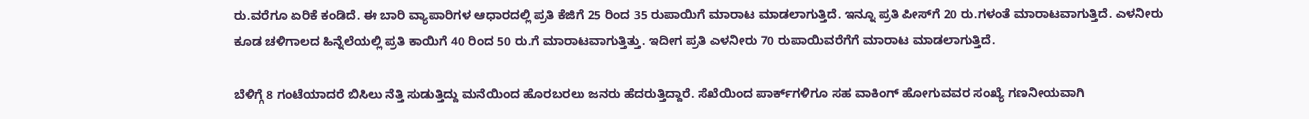ರು.ವರೆಗೂ ಏರಿಕೆ ಕಂಡಿದೆ. ಈ ಬಾರಿ ವ್ಯಾಪಾರಿಗಳ ಆಧಾರದಲ್ಲಿ ಪ್ರತಿ ಕೆಜಿಗೆ 25 ರಿಂದ 35 ರುಪಾಯಿಗೆ ಮಾರಾಟ ಮಾಡಲಾಗುತ್ತಿದೆ. ಇನ್ನೂ ಪ್ರತಿ ಪೀಸ್‌ಗೆ 20 ರು.ಗಳಂತೆ ಮಾರಾಟವಾಗುತ್ತಿದೆ. ಎಳನೀರು ಕೂಡ ಚಳಿಗಾಲದ ಹಿನ್ನೆಲೆಯಲ್ಲಿ ಪ್ರತಿ ಕಾಯಿಗೆ 40 ರಿಂದ 50 ರು.ಗೆ ಮಾರಾಟವಾಗುತ್ತಿತ್ತು. ಇದೀಗ ಪ್ರತಿ ಎಳನೀರು 70 ರುಪಾಯಿವರೆಗೆಗೆ ಮಾರಾಟ ಮಾಡಲಾಗುತ್ತಿದೆ.

ಬೆಳಿಗ್ಗೆ 8 ಗಂಟೆಯಾದರೆ ಬಿಸಿಲು ನೆತ್ತಿ ಸುಡುತ್ತಿದ್ದು ಮನೆಯಿಂದ ಹೊರಬರಲು ಜನರು ಹೆದರುತ್ತಿದ್ದಾರೆ. ಸೆಖೆಯಿಂದ ಪಾರ್ಕ್‌ಗಳಿಗೂ ಸಹ ವಾಕಿಂಗ್‌ ಹೋಗುವವರ ಸಂಖ್ಯೆ ಗಣನೀಯವಾಗಿ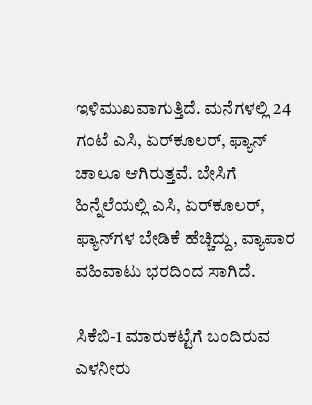ಇಳಿಮುಖವಾಗುತ್ತಿದೆ. ಮನೆಗಳಲ್ಲಿ 24 ಗಂಟೆ ಎಸಿ, ಏರ್‌ಕೂಲರ್‌, ಫ್ಯಾನ್‌ ಚಾಲೂ ಆಗಿರುತ್ತವೆ. ಬೇಸಿಗೆ ಹಿನ್ನೆಲೆಯಲ್ಲಿ ಎಸಿ, ಏರ್‌ಕೂಲರ್‌, ಫ್ಯಾನ್‌ಗಳ ಬೇಡಿಕೆ ಹೆಚ್ಚಿದ್ದು, ವ್ಯಾಪಾರ ವಹಿವಾಟು ಭರದಿಂದ ಸಾಗಿದೆ.

ಸಿಕೆಬಿ-1 ಮಾರುಕಟ್ಟೆಗೆ ಬಂದಿರುವ ಎಳನೀರು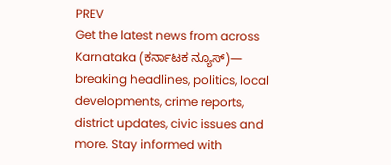PREV
Get the latest news from across Karnataka (ಕರ್ನಾಟಕ ನ್ಯೂಸ್)— breaking headlines, politics, local developments, crime reports, district updates, civic issues and more. Stay informed with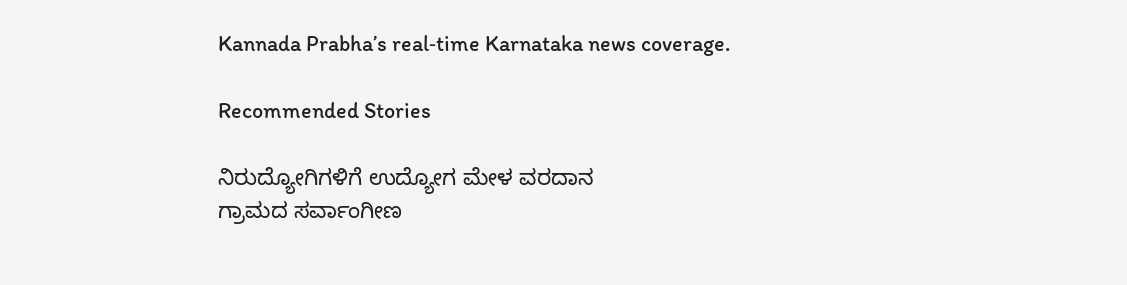Kannada Prabha’s real‑time Karnataka news coverage.

Recommended Stories

ನಿರುದ್ಯೋಗಿಗಳಿಗೆ ಉದ್ಯೋಗ ಮೇಳ ವರದಾನ
ಗ್ರಾಮದ ಸರ್ವಾಂಗೀಣ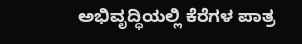ಅಭಿವೃದ್ಧಿಯಲ್ಲಿ ಕೆರೆಗಳ ಪಾತ್ರ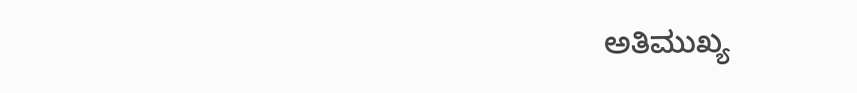ಅತಿಮುಖ್ಯ